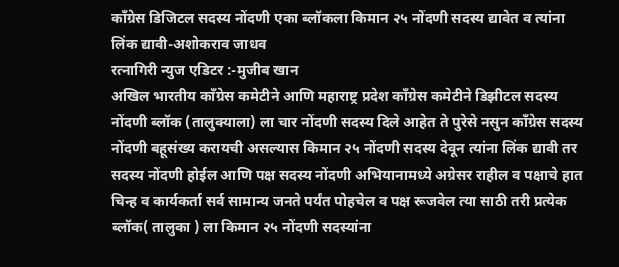काँग्रेस डिजिटल सदस्य नोंदणी एका ब्लॉकला किमान २५ नोंदणी सदस्य द्यावेत व त्यांना लिंक द्यावी-अशोकराव जाधव
रत्नागिरी न्युज एडिटर :-मुजीब खान
अखिल भारतीय काँग्रेस कमेटीने आणि महाराष्ट्र प्रदेश काँग्रेस कमेटीने डिझीटल सदस्य नोंदणी ब्लॉक (तालुक्याला) ला चार नोंदणी सदस्य दिले आहेत ते पुरेसे नसुन काँग्रेस सदस्य नोंदणी बहूसंख्य करायची असल्यास किमान २५ नोंदणी सदस्य देवून त्यांना लिंक द्यावी तर सदस्य नोंदणी होईल आणि पक्ष सदस्य नोंदणी अभियानामध्ये अग्रेसर राहील व पक्षाचे हात चिन्ह व कार्यकर्ता सर्व सामान्य जनते पर्यंत पोहचेल व पक्ष रूजवेल त्या साठी तरी प्रत्येक ब्लॉक( तालुका ) ला किमान २५ नोंदणी सदस्यांना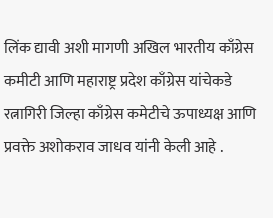लिंक द्यावी अशी मागणी अखिल भारतीय काँग्रेस कमीटी आणि महाराष्ट्र प्रदेश काँग्रेस यांचेकडे रत्नागिरी जिल्हा काँग्रेस कमेटीचे ऊपाध्यक्ष आणि प्रवक्ते अशोकराव जाधव यांनी केली आहे .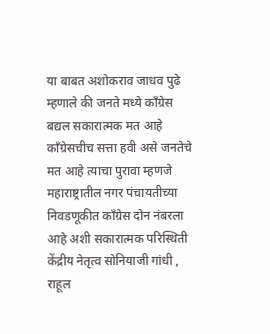या बाबत अशोकराव जाधव पुढे म्हणाले की जनते मध्ये काँग्रेस बद्यल सकारात्मक मत आहे काँग्रेसचीच सत्ता हवी असे जनतेचे मत आहे त्याचा पुरावा म्हणजे महाराष्ट्रातील नगर पंचायतीच्या निवडणूकीत काँग्रेस दोन नंबरला आहे अशी सकारात्मक परिस्थिती केंद्रीय नेतृत्व सोनियाजी गांधी , राहूल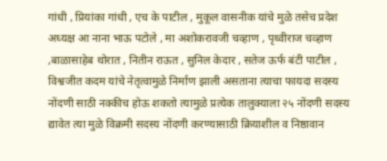गांधी , प्रियांका गांधी , एच के पाटील , मुकूल वासनीक यांचे मुळे तसेच प्रदेश अध्यक्ष आ नाना भाऊ पटोले , मा अशोकरावजी चव्हाण , पृथ्वीराज चव्हाण ,बाळासाहेब थोरात , नितीन राऊत , सुनिल केदार , सतेज ऊर्फ बंटी पाटील , विश्वजीत कदम यांचे नेतृत्वामुळे निर्माण झाली असताना त्याचा फायदा सदस्य नोंदणी साठी नक्कीच होऊ शकतो त्यामुळे प्रत्येक तालुक्याला २५ नोंदणी सदस्य द्यावेत त्या मुळे विक्रमी सदस्य नोंदणी करण्यासाठी क्रियाशील व निष्ठावान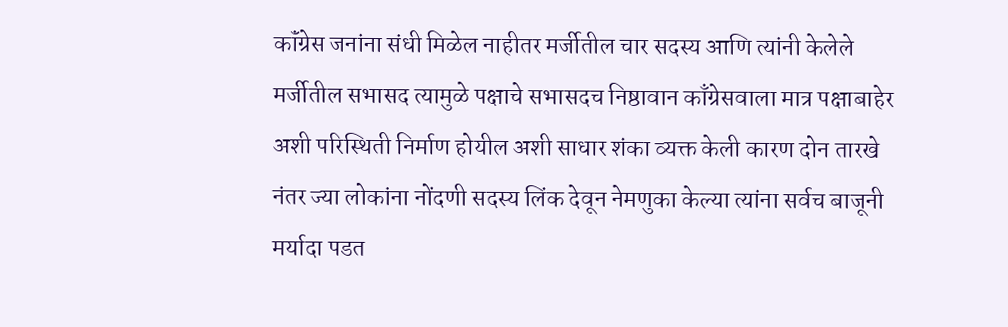कॉंग्रेस जनांना संधी मिळेल नाहीतर मर्जीतील चार सदस्य आणि त्यांनी केलेले मर्जीतील सभासद त्यामुळे पक्षाचे सभासदच निष्ठावान काँग्रेसवाला मात्र पक्षाबाहेर अशी परिस्थिती निर्माण होयील अशी साधार शंका व्यक्त केली कारण दोन तारखे नंतर ज्या लोकांना नोंदणी सदस्य लिंक देवून नेमणुका केल्या त्यांना सर्वच बाजूनी मर्यादा पडत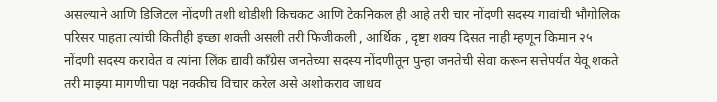असल्याने आणि डिजिटल नोंदणी तशी थोडीशी किचकट आणि टेकनिकल ही आहे तरी चार नोंदणी सदस्य गावांची भौगोलिक परिसर पाहता त्यांची कितीही इच्छा शक्ती असली तरी फिजीकली , आर्थिक , दृष्टा शक्य दिसत नाही म्हणून किमान २५ नोंदणी सदस्य करावेत व त्यांना लिंक द्यावी काँग्रेस जनतेच्या सदस्य नोंदणीतून पुन्हा जनतेची सेवा करून सत्तेपर्यंत येवू शकते तरी माझ्या मागणीचा पक्ष नक्कीच विचार करेल असे अशोकराव जाधव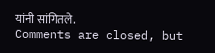यांनी सांगितले.
Comments are closed, but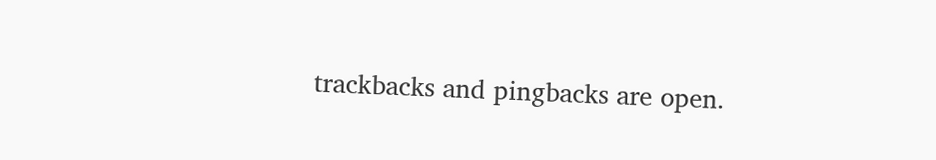trackbacks and pingbacks are open.